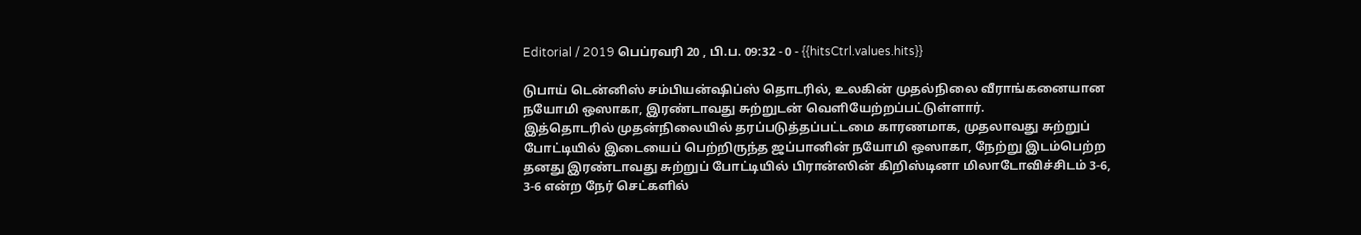Editorial / 2019 பெப்ரவரி 20 , பி.ப. 09:32 - 0 - {{hitsCtrl.values.hits}}

டுபாய் டென்னிஸ் சம்பியன்ஷிப்ஸ் தொடரில், உலகின் முதல்நிலை வீராங்கனையான நயோமி ஒஸாகா, இரண்டாவது சுற்றுடன் வெளியேற்றப்பட்டுள்ளார்.
இத்தொடரில் முதன்நிலையில் தரப்படுத்தப்பட்டமை காரணமாக, முதலாவது சுற்றுப் போட்டியில் இடையைப் பெற்றிருந்த ஜப்பானின் நயோமி ஒஸாகா, நேற்று இடம்பெற்ற தனது இரண்டாவது சுற்றுப் போட்டியில் பிரான்ஸின் கிறிஸ்டினா மிலாடோவிச்சிடம் 3-6, 3-6 என்ற நேர் செட்களில்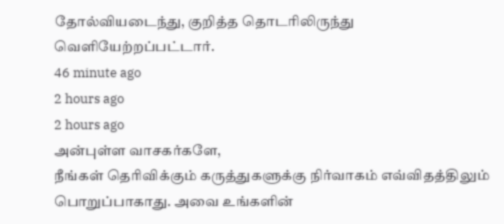தோல்வியடைந்து, குறித்த தொடரிலிருந்து வெளியேற்றப்பட்டார்.
46 minute ago
2 hours ago
2 hours ago
அன்புள்ள வாசகர்களே,
நீங்கள் தெரிவிக்கும் கருத்துகளுக்கு நிர்வாகம் எவ்விதத்திலும் பொறுப்பாகாது. அவை உங்களின்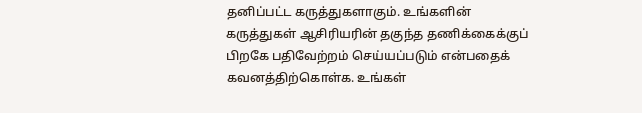தனிப்பட்ட கருத்துகளாகும். உங்களின் கருத்துகள் ஆசிரியரின் தகுந்த தணிக்கைக்குப் பிறகே பதிவேற்றம் செய்யப்படும் என்பதைக் கவனத்திற்கொள்க. உங்கள்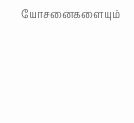யோசனைகளையும்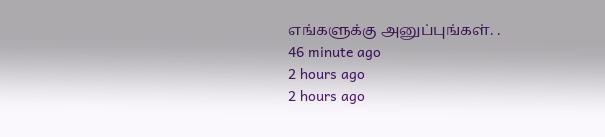எங்களுக்கு அனுப்புங்கள். .
46 minute ago
2 hours ago
2 hours ago